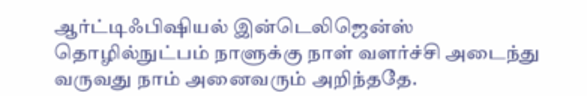ஆர்ட்டிஃபிஷியல் இன்டெலிஜென்ஸ் தொழில்நுட்பம் நாளுக்கு நாள் வளர்ச்சி அடைந்து வருவது நாம் அனைவரும் அறிந்ததே.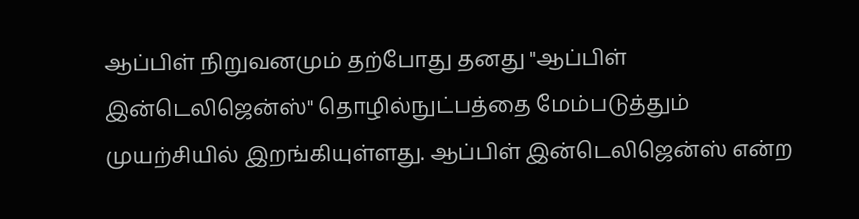ஆப்பிள் நிறுவனமும் தற்போது தனது "ஆப்பிள் இன்டெலிஜென்ஸ்" தொழில்நுட்பத்தை மேம்படுத்தும் முயற்சியில் இறங்கியுள்ளது. ஆப்பிள் இன்டெலிஜென்ஸ் என்ற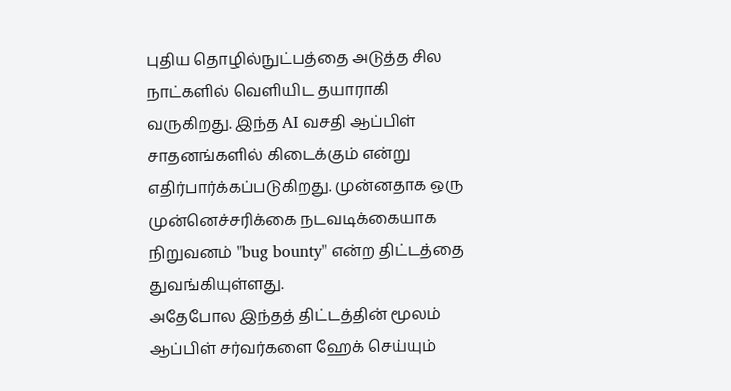புதிய தொழில்நுட்பத்தை அடுத்த சில நாட்களில் வெளியிட தயாராகி வருகிறது. இந்த AI வசதி ஆப்பிள் சாதனங்களில் கிடைக்கும் என்று எதிர்பார்க்கப்படுகிறது. முன்னதாக ஒரு முன்னெச்சரிக்கை நடவடிக்கையாக நிறுவனம் "bug bounty" என்ற திட்டத்தை துவங்கியுள்ளது.
அதேபோல இந்தத் திட்டத்தின் மூலம் ஆப்பிள் சர்வர்களை ஹேக் செய்யும்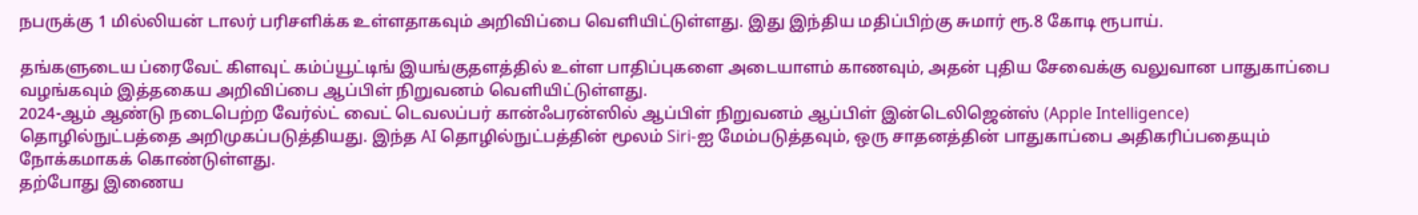நபருக்கு 1 மில்லியன் டாலர் பரிசளிக்க உள்ளதாகவும் அறிவிப்பை வெளியிட்டுள்ளது. இது இந்திய மதிப்பிற்கு சுமார் ரூ.8 கோடி ரூபாய்.

தங்களுடைய ப்ரைவேட் கிளவுட் கம்ப்யூட்டிங் இயங்குதளத்தில் உள்ள பாதிப்புகளை அடையாளம் காணவும், அதன் புதிய சேவைக்கு வலுவான பாதுகாப்பை வழங்கவும் இத்தகைய அறிவிப்பை ஆப்பிள் நிறுவனம் வெளியிட்டுள்ளது.
2024-ஆம் ஆண்டு நடைபெற்ற வேர்ல்ட் வைட் டெவலப்பர் கான்ஃபரன்ஸில் ஆப்பிள் நிறுவனம் ஆப்பிள் இன்டெலிஜென்ஸ் (Apple Intelligence) தொழில்நுட்பத்தை அறிமுகப்படுத்தியது. இந்த AI தொழில்நுட்பத்தின் மூலம் Siri-ஐ மேம்படுத்தவும், ஒரு சாதனத்தின் பாதுகாப்பை அதிகரிப்பதையும் நோக்கமாகக் கொண்டுள்ளது.
தற்போது இணைய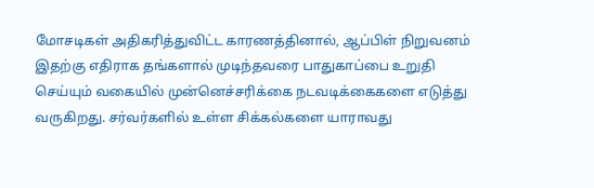மோசடிகள் அதிகரித்துவிட்ட காரணத்தினால், ஆப்பிள் நிறுவனம் இதற்கு எதிராக தங்களால் முடிந்தவரை பாதுகாப்பை உறுதி செய்யும் வகையில் முன்னெச்சரிக்கை நடவடிக்கைகளை எடுத்து வருகிறது. சர்வர்களில் உள்ள சிக்கல்களை யாராவது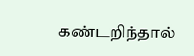கண்டறிந்தால்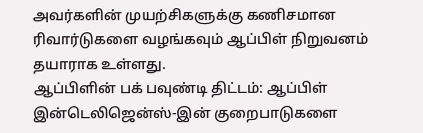அவர்களின் முயற்சிகளுக்கு கணிசமான ரிவார்டுகளை வழங்கவும் ஆப்பிள் நிறுவனம் தயாராக உள்ளது.
ஆப்பிளின் பக் பவுண்டி திட்டம்: ஆப்பிள் இன்டெலிஜென்ஸ்-இன் குறைபாடுகளை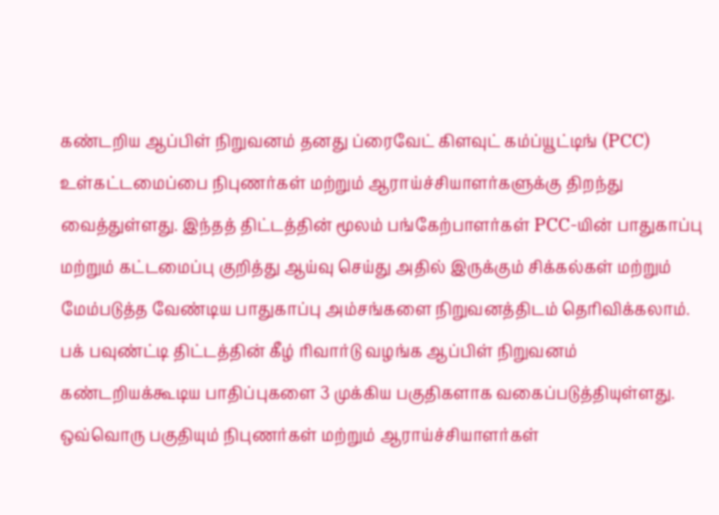கண்டறிய ஆப்பிள் நிறுவனம் தனது ப்ரைவேட் கிளவுட் கம்ப்யூட்டிங் (PCC) உள்கட்டமைப்பை நிபுணர்கள் மற்றும் ஆராய்ச்சியாளர்களுக்கு திறந்து வைத்துள்ளது. இந்தத் திட்டத்தின் மூலம் பங்கேற்பாளர்கள் PCC-யின் பாதுகாப்பு மற்றும் கட்டமைப்பு குறித்து ஆய்வு செய்து அதில் இருக்கும் சிக்கல்கள் மற்றும் மேம்படுத்த வேண்டிய பாதுகாப்பு அம்சங்களை நிறுவனத்திடம் தெரிவிக்கலாம்.
பக் பவுண்ட்டி திட்டத்தின் கீழ் ரிவார்டு வழங்க ஆப்பிள் நிறுவனம் கண்டறியக்கூடிய பாதிப்புகளை 3 முக்கிய பகுதிகளாக வகைப்படுத்தியுள்ளது. ஒவ்வொரு பகுதியும் நிபுணர்கள் மற்றும் ஆராய்ச்சியாளர்கள்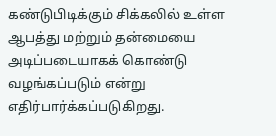கண்டுபிடிக்கும் சிக்கலில் உள்ள ஆபத்து மற்றும் தன்மையை அடிப்படையாகக் கொண்டு வழங்கப்படும் என்று எதிர்பார்க்கப்படுகிறது.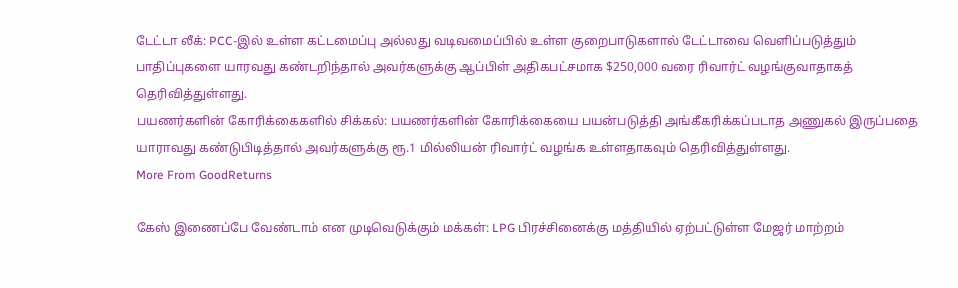டேட்டா லீக்: PCC-இல் உள்ள கட்டமைப்பு அல்லது வடிவமைப்பில் உள்ள குறைபாடுகளால் டேட்டாவை வெளிப்படுத்தும் பாதிப்புகளை யாரவது கண்டறிந்தால் அவர்களுக்கு ஆப்பிள் அதிகபட்சமாக $250,000 வரை ரிவார்ட் வழங்குவாதாகத் தெரிவித்துள்ளது.
பயணர்களின் கோரிக்கைகளில் சிக்கல்: பயணர்களின் கோரிக்கையை பயன்படுத்தி அங்கீகரிக்கப்படாத அணுகல் இருப்பதை யாராவது கண்டுபிடித்தால் அவர்களுக்கு ரூ.1 மில்லியன் ரிவார்ட் வழங்க உள்ளதாகவும் தெரிவித்துள்ளது.
More From GoodReturns

கேஸ் இணைப்பே வேண்டாம் என முடிவெடுக்கும் மக்கள்: LPG பிரச்சினைக்கு மத்தியில் ஏற்பட்டுள்ள மேஜர் மாற்றம்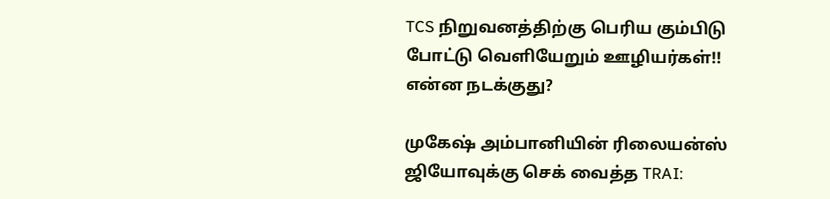TCS நிறுவனத்திற்கு பெரிய கும்பிடு போட்டு வெளியேறும் ஊழியர்கள்!! என்ன நடக்குது?

முகேஷ் அம்பானியின் ரிலையன்ஸ் ஜியோவுக்கு செக் வைத்த TRAI: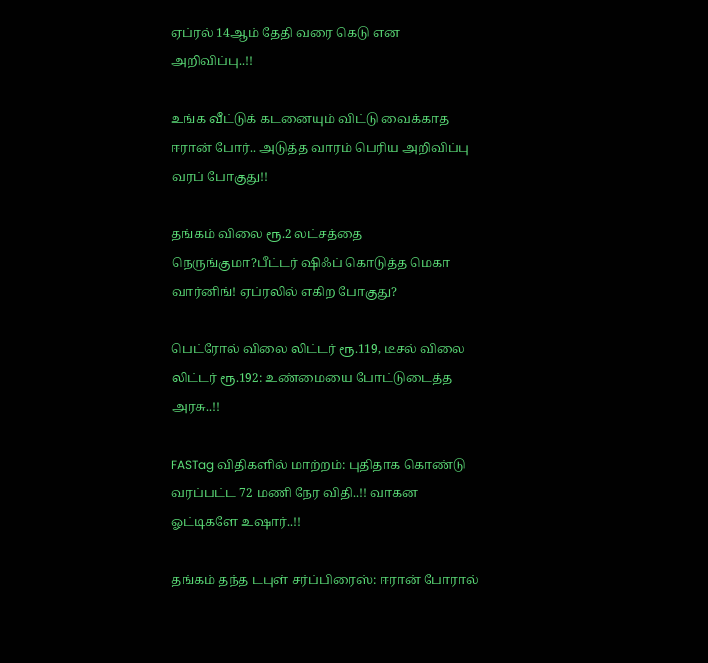ஏப்ரல் 14ஆம் தேதி வரை கெடு என அறிவிப்பு..!!

உங்க வீட்டுக் கடனையும் விட்டு வைக்காத ஈரான் போர்.. அடுத்த வாரம் பெரிய அறிவிப்பு வரப் போகுது!!

தங்கம் விலை ரூ.2 லட்சத்தை நெருங்குமா?பீட்டர் ஷிஃப் கொடுத்த மெகா வார்னிங்! ஏப்ரலில் எகிற போகுது?

பெட்ரோல் விலை லிட்டர் ரூ.119, டீசல் விலை லிட்டர் ரூ.192: உண்மையை போட்டுடைத்த அரசு..!!

FASTag விதிகளில் மாற்றம்: புதிதாக கொண்டு வரப்பட்ட 72 மணி நேர விதி..!! வாகன ஓட்டிகளே உஷார்..!!

தங்கம் தந்த டபுள் சர்ப்பிரைஸ்: ஈரான் போரால்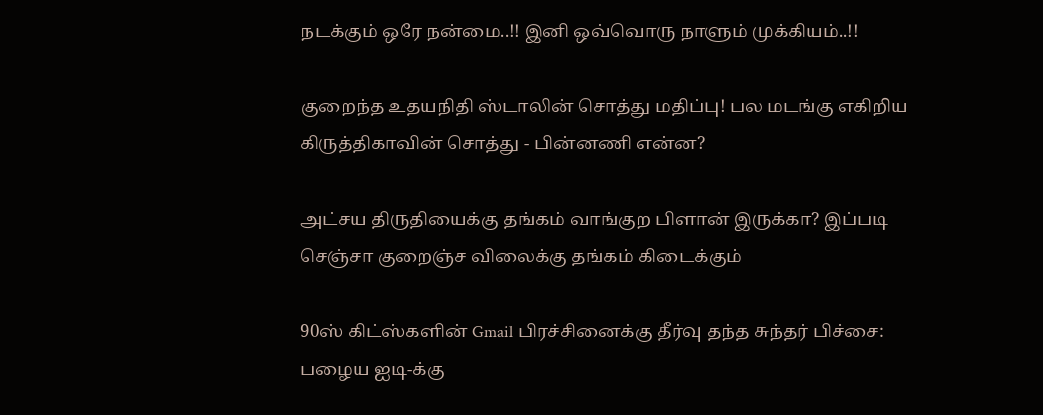நடக்கும் ஒரே நன்மை..!! இனி ஒவ்வொரு நாளும் முக்கியம்..!!

குறைந்த உதயநிதி ஸ்டாலின் சொத்து மதிப்பு! பல மடங்கு எகிறிய கிருத்திகாவின் சொத்து - பின்னணி என்ன?

அட்சய திருதியைக்கு தங்கம் வாங்குற பிளான் இருக்கா? இப்படி செஞ்சா குறைஞ்ச விலைக்கு தங்கம் கிடைக்கும்

90ஸ் கிட்ஸ்களின் Gmail பிரச்சினைக்கு தீர்வு தந்த சுந்தர் பிச்சை: பழைய ஐடி-க்கு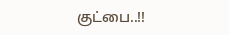குட்பை..!!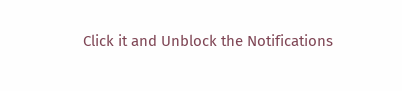Click it and Unblock the Notifications